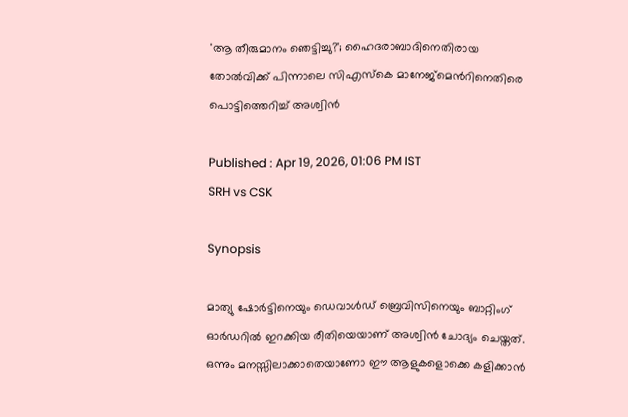'ആ തീരുമാനം ഞെട്ടിച്ചു?'; ഹൈദരാബാദിനെതിരായ തോൽവിക്ക് പിന്നാലെ സിഎസ്‌കെ മാനേജ്‌മെന്‍റിനെതിരെ പൊട്ടിത്തെറിച്ച് അശ്വിൻ

Published : Apr 19, 2026, 01:06 PM IST
SRH vs CSK

Synopsis

മാത്യു ഷോർട്ടിനെയും ഡെവാൾഡ് ബ്രെവിസിനെയും ബാറ്റിംഗ് ഓർഡറിൽ ഇറക്കിയ രീതിയെയാണ് അശ്വിൻ ചോദ്യം ചെയ്തത്. ഒന്നും മനസ്സിലാക്കാതെയാണോ ഈ ആളുകളൊക്കെ കളിക്കാൻ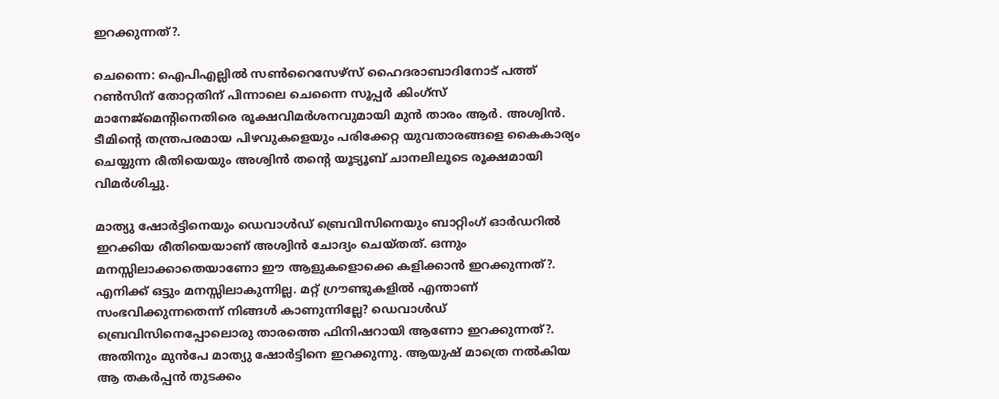ഇറക്കുന്നത്?.

ചെന്നൈ: ഐപിഎല്ലില്‍ സൺറൈസേഴ്സ് ഹൈദരാബാദിനോട് പത്ത് റൺസിന് തോറ്റതിന് പിന്നാലെ ചെന്നൈ സൂപ്പർ കിംഗ്സ് മാനേജ്‌മെന്‍റിനെതിരെ രൂക്ഷവിമർശനവുമായി മുൻ താരം ആർ. അശ്വിൻ. ടീമിന്‍റെ തന്ത്രപരമായ പിഴവുകളെയും പരിക്കേറ്റ യുവതാരങ്ങളെ കൈകാര്യം ചെയ്യുന്ന രീതിയെയും അശ്വിൻ തന്‍റെ യൂട്യൂബ് ചാനലിലൂടെ രൂക്ഷമായി വിമര്‍ശിച്ചു.

മാത്യു ഷോർട്ടിനെയും ഡെവാൾഡ് ബ്രെവിസിനെയും ബാറ്റിംഗ് ഓർഡറിൽ ഇറക്കിയ രീതിയെയാണ് അശ്വിൻ ചോദ്യം ചെയ്തത്. ഒന്നും മനസ്സിലാക്കാതെയാണോ ഈ ആളുകളൊക്കെ കളിക്കാൻ ഇറക്കുന്നത്?. എനിക്ക് ഒട്ടും മനസ്സിലാകുന്നില്ല. മറ്റ് ഗ്രൗണ്ടുകളിൽ എന്താണ് സംഭവിക്കുന്നതെന്ന് നിങ്ങൾ കാണുന്നില്ലേ? ഡെവാൾഡ് ബ്രെവിസിനെപ്പോലൊരു താരത്തെ ഫിനിഷറായി ആണോ ഇറക്കുന്നത്?. അതിനും മുൻപേ മാത്യു ഷോർട്ടിനെ ഇറക്കുന്നു. ആയുഷ് മാത്രെ നൽകിയ ആ തകർപ്പൻ തുടക്കം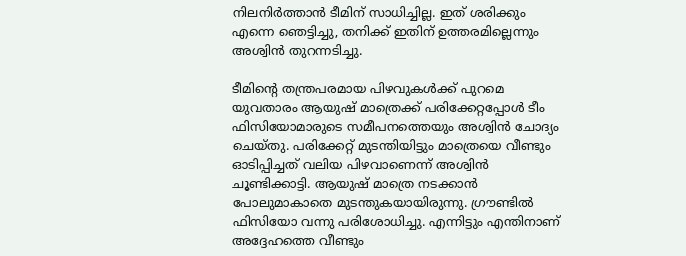നിലനിർത്താൻ ടീമിന് സാധിച്ചില്ല. ഇത് ശരിക്കും എന്നെ ഞെട്ടിച്ചു, തനിക്ക് ഇതിന് ഉത്തരമില്ലെന്നും അശ്വിൻ തുറന്നടിച്ചു.

ടീമിന്‍റെ തന്ത്രപരമായ പിഴവുകൾക്ക് പുറമെ യുവതാരം ആയുഷ് മാത്രെക്ക് പരിക്കേറ്റപ്പോള്‍ ടീം ഫിസിയോമാരുടെ സമീപനത്തെയും അശ്വിന്‍ ചോദ്യം ചെയ്തു. പരിക്കേറ്റ് മുടന്തിയിട്ടും മാത്രെയെ വീണ്ടും ഓടിപ്പിച്ചത് വലിയ പിഴവാണെന്ന് അശ്വിൻ ചൂണ്ടിക്കാട്ടി. ആയുഷ് മാത്രെ നടക്കാന്‍ പോലുമാകാതെ മുടന്തുകയായിരുന്നു. ഗ്രൗണ്ടിൽ ഫിസിയോ വന്നു പരിശോധിച്ചു. എന്നിട്ടും എന്തിനാണ് അദ്ദേഹത്തെ വീണ്ടും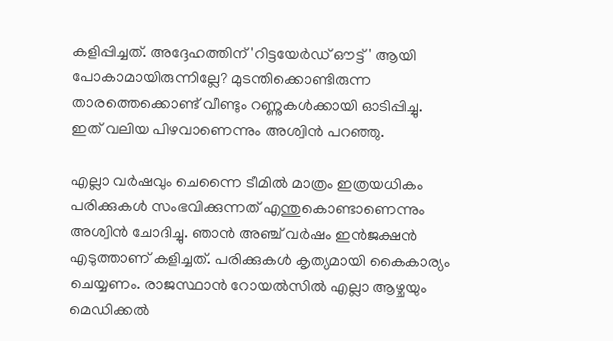കളിപ്പിച്ചത്. അദ്ദേഹത്തിന് 'റിട്ടയേർഡ് ഔട്ട്' ആയി പോകാമായിരുന്നില്ലേ? മുടന്തിക്കൊണ്ടിരുന്ന താരത്തെക്കൊണ്ട് വീണ്ടും റണ്ണുകൾക്കായി ഓടിപ്പിച്ചു. ഇത് വലിയ പിഴവാണെന്നും അശ്വിന്‍ പറഞ്ഞു.

എല്ലാ വർഷവും ചെന്നൈ ടീമിൽ മാത്രം ഇത്രയധികം പരിക്കുകൾ സംഭവിക്കുന്നത് എന്തുകൊണ്ടാണെന്നും അശ്വിന്‍ ചോദിച്ചു. ഞാൻ അഞ്ച് വർഷം ഇൻജക്ഷൻ എടുത്താണ് കളിച്ചത്. പരിക്കുകൾ കൃത്യമായി കൈകാര്യം ചെയ്യണം. രാജസ്ഥാൻ റോയൽസിൽ എല്ലാ ആഴ്ചയും മെഡിക്കൽ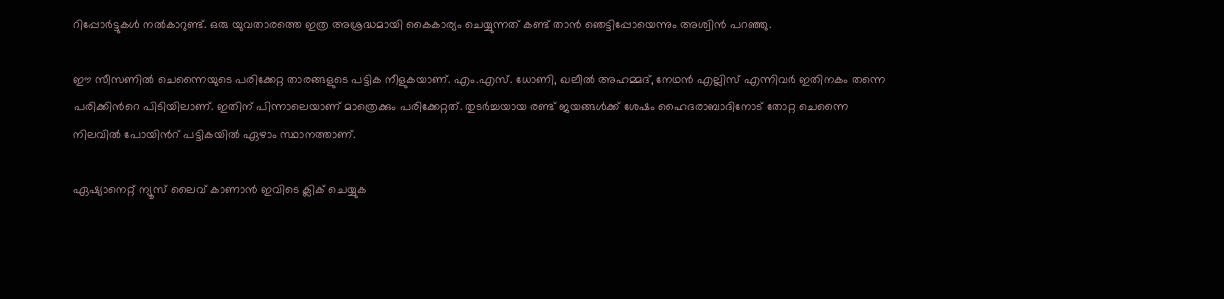റിപ്പോർട്ടുകൾ നൽകാറുണ്ട്. ഒരു യുവതാരത്തെ ഇത്ര അശ്രദ്ധമായി കൈകാര്യം ചെയ്യുന്നത് കണ്ട് താൻ ഞെട്ടിപ്പോയെന്നും അശ്വിന്‍ പറഞ്ഞു.

ഈ സീസണിൽ ചെന്നൈയുടെ പരിക്കേറ്റ താരങ്ങളുടെ പട്ടിക നീളുകയാണ്. എം.എസ്. ധോണി, ഖലീൽ അഹമ്മദ്, നേഥൻ എല്ലിസ് എന്നിവർ ഇതിനകം തന്നെ പരിക്കിന്‍റെ പിടിയിലാണ്. ഇതിന് പിന്നാലെയാണ് മാത്രെക്കും പരിക്കേറ്റത്. തുടർച്ചയായ രണ്ട് ജയങ്ങൾക്ക് ശേഷം ഹൈദരാബാദിനോട് തോറ്റ ചെന്നൈ നിലവിൽ പോയിന്‍റ് പട്ടികയിൽ ഏഴാം സ്ഥാനത്താണ്.

ഏഷ്യാനെറ്റ് ന്യൂസ് ലൈവ് കാണാന്‍ ഇവിടെ ക്ലിക് ചെയ്യുക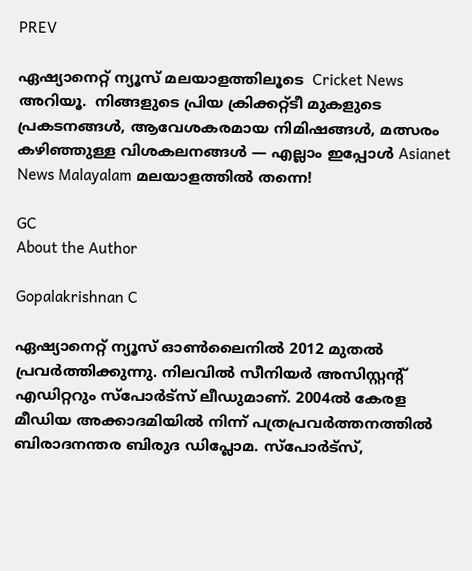PREV

ഏഷ്യാനെറ്റ് ന്യൂസ് മലയാളത്തിലൂടെ  Cricket News അറിയൂ.  നിങ്ങളുടെ പ്രിയ ക്രിക്കറ്റ്ടീ മുകളുടെ പ്രകടനങ്ങൾ, ആവേശകരമായ നിമിഷങ്ങൾ, മത്സരം കഴിഞ്ഞുള്ള വിശകലനങ്ങൾ — എല്ലാം ഇപ്പോൾ Asianet News Malayalam മലയാളത്തിൽ തന്നെ!

GC
About the Author

Gopalakrishnan C

ഏഷ്യാനെറ്റ് ന്യൂസ് ഓണ്‍ലൈനില്‍ 2012 മുതല്‍ പ്രവര്‍ത്തിക്കുന്നു. നിലവില്‍ സീനിയര്‍ അസിസ്റ്റന്‍റ് എഡിറ്ററും സ്പോർട്സ് ലീഡുമാണ്. 2004ൽ കേരള മീഡിയ അക്കാദമിയില്‍ നിന്ന് പത്രപ്രവര്‍ത്തനത്തില്‍ ബിരാദനന്തര ബിരുദ ഡിപ്ലോമ. സ്പോര്‍ട്സ്,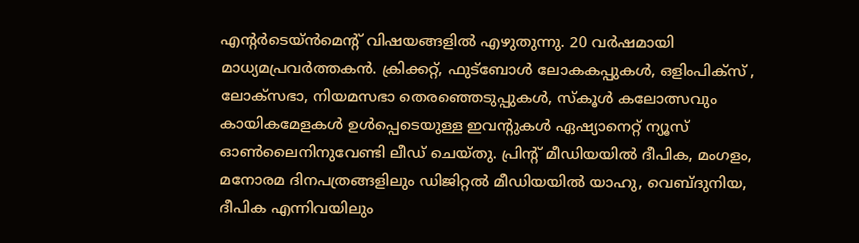എന്‍റര്‍ടെയ്ൻമെന്‍റ് വിഷയങ്ങളില്‍ എഴുതുന്നു. 20 വര്‍ഷമായി മാധ്യമപ്രവര്‍ത്തകൻ. ക്രിക്കറ്റ്, ഫുട്ബോള്‍ ലോകകപ്പുകൾ, ഒളിംപിക്സ് , ലോക്സഭാ, നിയമസഭാ തെരഞ്ഞെടുപ്പുകള്‍, സ്കൂള്‍ കലോത്സവും കായികമേളകള്‍ ഉള്‍പ്പെടെയുള്ള ഇവന്‍റുകള്‍ ഏഷ്യാനെറ്റ് ന്യൂസ് ഓണ്‍ലൈനിനുവേണ്ടി ലീഡ് ചെയ്തു. പ്രിന്‍റ് മീഡിയയില്‍ ദീപിക, മംഗളം, മനോരമ ദിനപത്രങ്ങളിലും ഡിജിറ്റൽ മീഡിയയില്‍ യാഹു, വെബ്ദുനിയ, ദീപിക എന്നിവയിലും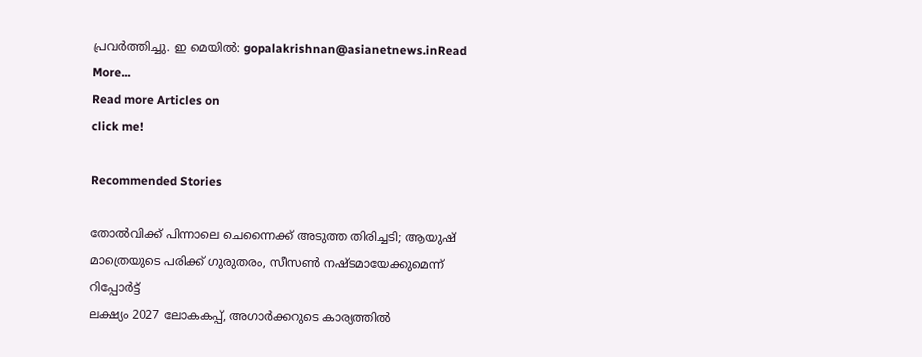പ്രവര്‍ത്തിച്ചു. ഇ മെയില്‍: gopalakrishnan@asianetnews.inRead More...
Read more Articles on
click me!

Recommended Stories

തോല്‍വിക്ക് പിന്നാലെ ചെന്നൈക്ക് അടുത്ത തിരിച്ചടി; ആയുഷ് മാത്രെയുടെ പരിക്ക് ഗുരുതരം, സീസൺ നഷ്ടമായേക്കുമെന്ന് റിപ്പോര്‍ട്ട്
ലക്ഷ്യം 2027 ലോകകപ്പ്, അഗാര്‍ക്ക‍റുടെ കാര്യത്തില്‍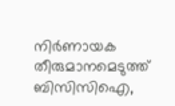നിര്‍ണായക തീരുമാനമെടുത്ത് ബിസിസിഐ,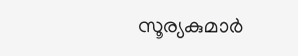സൂര്യകുമാര്‍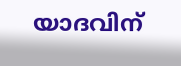യാദവിന്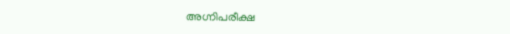അഗ്നിപരീക്ഷ